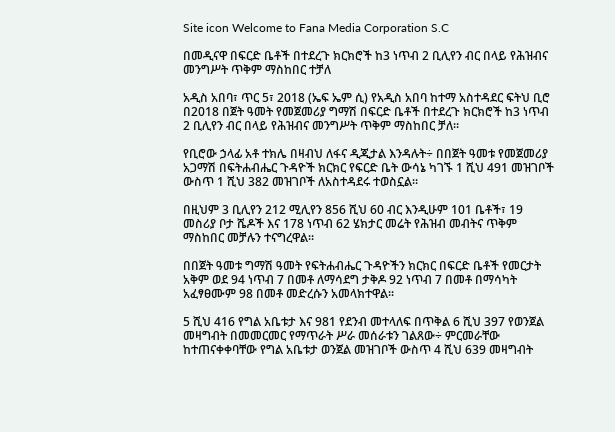Site icon Welcome to Fana Media Corporation S.C

በመዲናዋ በፍርድ ቤቶች በተደረጉ ክርክሮች ከ3 ነጥብ 2 ቢሊየን ብር በላይ የሕዝብና መንግሥት ጥቅም ማስከበር ተቻለ

አዲስ አበባ፣ ጥር 5፣ 2018 (ኤፍ ኤም ሲ) የአዲስ አበባ ከተማ አስተዳደር ፍትህ ቢሮ በ2018 በጀት ዓመት የመጀመሪያ ግማሽ በፍርድ ቤቶች በተደረጉ ክርክሮች ከ3 ነጥብ 2 ቢሊየን ብር በላይ የሕዝብና መንግሥት ጥቅም ማስከበር ቻለ።

የቢሮው ኃላፊ አቶ ተክሌ በዛብህ ለፋና ዲጂታል እንዳሉት÷ በበጀት ዓመቱ የመጀመሪያ አጋማሽ በፍትሐብሔር ጉዳዮች ክርክር የፍርድ ቤት ውሳኔ ካገኙ 1 ሺህ 491 መዝገቦች ውስጥ 1 ሺህ 382 መዝገቦች ለአስተዳደሩ ተወስኗል።

በዚህም 3 ቢሊየን 212 ሚሊየን 856 ሺህ 60 ብር እንዲሁም 101 ቤቶች፣ 19 መስሪያ ቦታ ሼዶች እና 178 ነጥብ 62 ሄክታር መሬት የሕዝብ መብትና ጥቅም ማስከበር መቻሉን ተናግረዋል።

በበጀት ዓመቱ ግማሽ ዓመት የፍትሐብሔር ጉዳዮችን ክርክር በፍርድ ቤቶች የመርታት አቅም ወደ 94 ነጥብ 7 በመቶ ለማሳደግ ታቅዶ 92 ነጥብ 7 በመቶ በማሳካት አፈፃፀሙም 98 በመቶ መድረሱን አመላክተዋል፡፡

5 ሺህ 416 የግል አቤቱታ እና 981 የደንብ መተላለፍ በጥቅል 6 ሺህ 397 የወንጀል መዛግብት በመመርመር የማጥራት ሥራ መሰራቱን ገልጸው÷ ምርመራቸው ከተጠናቀቀባቸው የግል አቤቱታ ወንጀል መዝገቦች ውስጥ 4 ሺህ 639 መዛግብት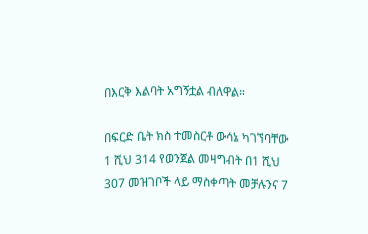በእርቅ እልባት አግኝቷል ብለዋል።

በፍርድ ቤት ክስ ተመስርቶ ውሳኔ ካገኘባቸው 1 ሺህ 314 የወንጀል መዛግብት በ1 ሺህ 307 መዝገቦች ላይ ማስቀጣት መቻሉንና 7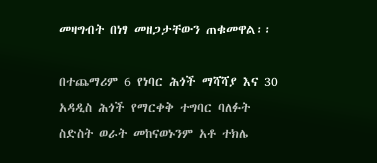መዛግብት በነፃ መዘጋታቸውን ጠቁመዋል፡፡

በተጨማሪም 6 የነባር ሕጎች ማሻሻያ እና 30 አዳዲስ ሕጎች የማርቀቅ ተግባር ባለፉት ስድስት ወራት መከናወኑንም አቶ ተክሌ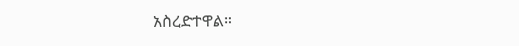አስረድተዋል።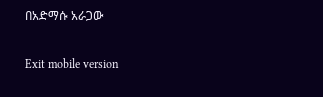በአድማሱ አራጋው

Exit mobile version